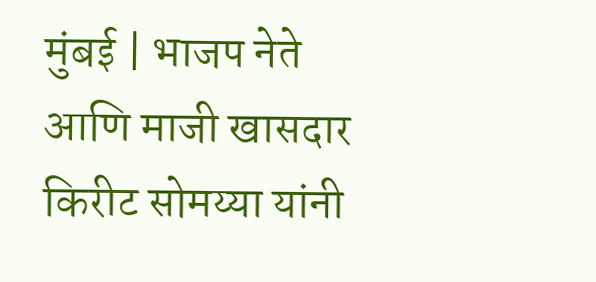मुंबई | भाजप नेते आणि माजी खासदार किरीट सोमय्या यांनी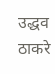उद्धव ठाकरे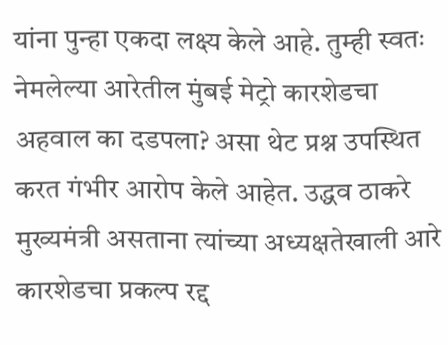यांना पुन्हा एकदा लक्ष्य केले आहे. तुम्ही स्वतः नेमलेल्या आरेतील मुंबई मेट्रो कारशेडचा अहवाल का दडपला? असा थेट प्रश्न उपस्थित करत गंभीर आरोप केले आहेत. उद्धव ठाकरे मुख्यमंत्री असताना त्यांच्या अध्यक्षतेखाली आरे कारशेडचा प्रकल्प रद्द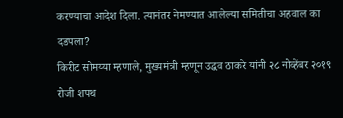करण्याचा आदेश दिला. त्यानंतर नेमण्यात आलेल्या समितीचा अहवाल का दडपला?
किरीट सोमय्या म्हणाले, मुख्यमंत्री म्हणून उद्धव ठाकरे यांनी २८ नोव्हेंबर २०१९ रोजी शपथ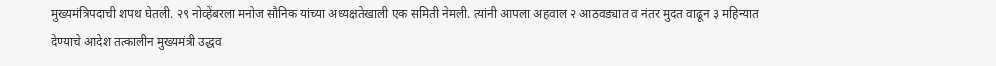मुख्यमंत्रिपदाची शपथ घेतली. २९ नोव्हेंबरला मनोज सौनिक यांच्या अध्यक्षतेखाली एक समिती नेमली. त्यांनी आपला अहवाल २ आठवड्यात व नंतर मुदत वाढून ३ महिन्यात देण्याचे आदेश तत्कालीन मुख्यमंत्री उद्धव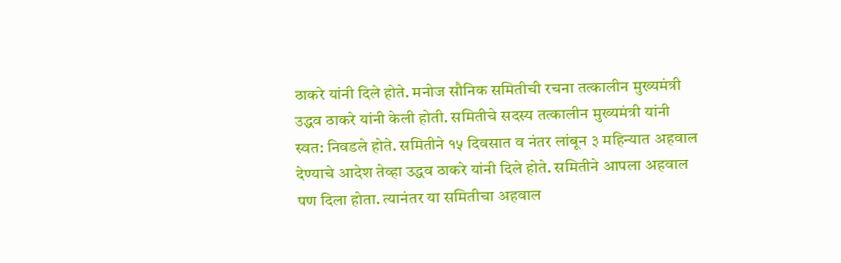ठाकरे यांनी दिले होते. मनोज सौनिक समितीची रचना तत्कालीन मुख्यमंत्री उद्धव ठाकरे यांनी केली होती. समितीचे सदस्य तत्कालीन मुख्यमंत्री यांनी स्वत: निवडले होते. समितीने १५ दिवसात व नंतर लांबून ३ महिन्यात अहवाल देण्याचे आदेश तेव्हा उद्धव ठाकरे यांनी दिले होते. समितीने आपला अहवाल पण दिला होता. त्यानंतर या समितीचा अहवाल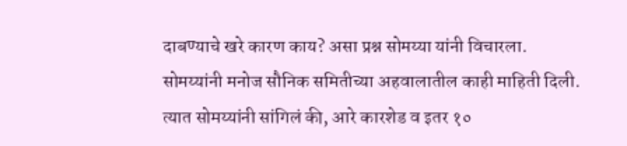दाबण्याचे खरे कारण काय? असा प्रश्न सोमय्या यांनी विचारला.
सोमय्यांनी मनोज सौनिक समितीच्या अहवालातील काही माहिती दिली. त्यात सोमय्यांनी सांगिलं की, आरे कारशेड व इतर १०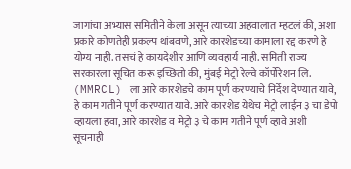जागांचा अभ्यास समितीने केला असून त्याच्या अहवालात म्हटलं की, अशा प्रकारे कोणतेही प्रकल्प थांबवणे, आरे कारशेडच्या कामाला रद्द करणे हे योग्य नाही. तसचं हे कायदेशीर आणि व्यवहार्य नाही. समिती राज्य सरकारला सूचित करू इच्छितो की, मुंबई मेट्रो रेल्वे कॉर्पोरेशन लि. (MMRCL) ला आरे कारशेडचे काम पूर्ण करण्याचे निर्देश देण्यात यावे, हे काम गतीने पूर्ण करण्यात यावे. आरे कारशेड येथेच मेट्रो लाईन ३ चा डेपो व्हायला हवा, आरे कारशेड व मेट्रो ३ चे काम गतीने पूर्ण व्हावे अशी सूचनाही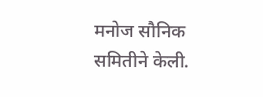मनोज सौनिक समितीने केली.